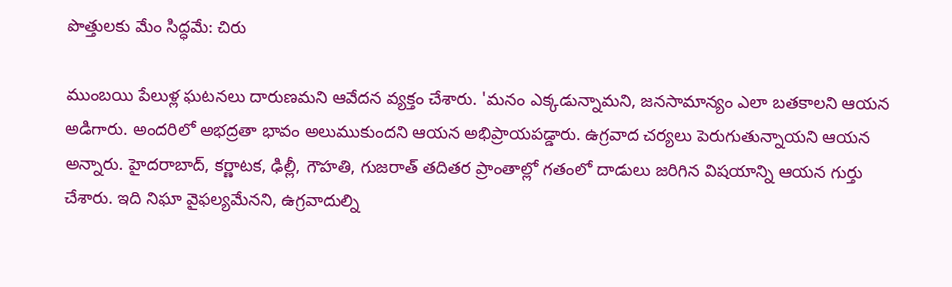పొత్తులకు మేం సిద్ధమే: చిరు

ముంబయి పేలుళ్ల ఘటనలు దారుణమని ఆవేదన వ్యక్తం చేశారు. 'మనం ఎక్కడున్నామని, జనసామాన్యం ఎలా బతకాలని ఆయన అడిగారు. అందరిలో అభద్రతా భావం అలుముకుందని ఆయన అభిప్రాయపడ్డారు. ఉగ్రవాద చర్యలు పెరుగుతున్నాయని ఆయన అన్నారు. హైదరాబాద్, కర్ణాటక, ఢిల్లీ, గౌహతి, గుజరాత్ తదితర ప్రాంతాల్లో గతంలో దాడులు జరిగిన విషయాన్ని ఆయన గుర్తు చేశారు. ఇది నిఘా వైఫల్యమేనని, ఉగ్రవాదుల్ని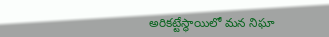అరికట్టేస్థాయిలో మన నిఘా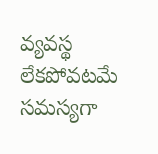వ్యవస్థ లేకపోవటమే సమస్యగా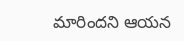మారిందని ఆయన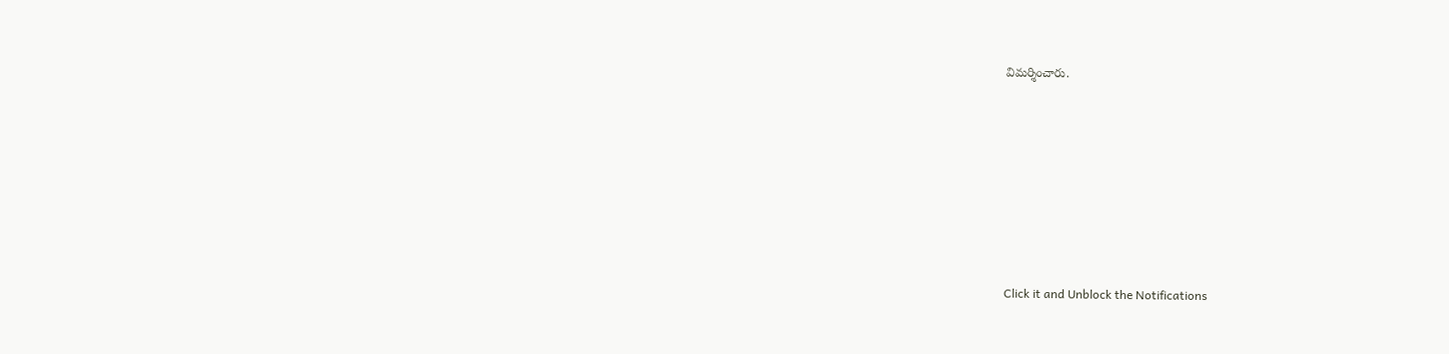విమర్శించారు.












Click it and Unblock the Notifications